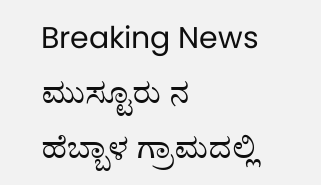Breaking News
ಮುಸ್ಟೂರು ನ ಹೆಬ್ಬಾಳ ಗ್ರಾಮದಲ್ಲಿ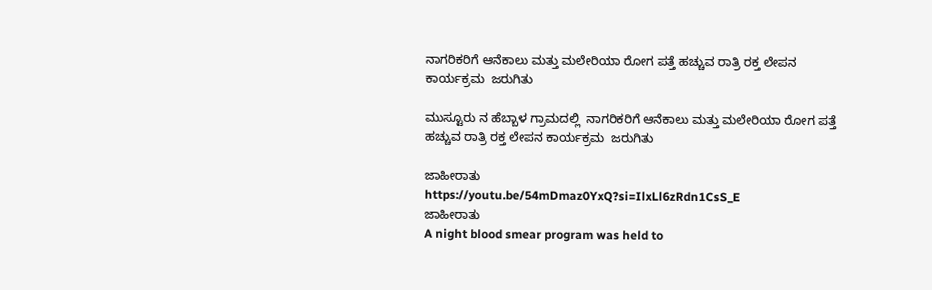ನಾಗರಿಕರಿಗೆ ಆನೆಕಾಲು ಮತ್ತು ಮಲೇರಿಯಾ ರೋಗ ಪತ್ತೆ ಹಚ್ಚುವ ರಾತ್ರಿ ರಕ್ತ ಲೇಪನ ಕಾರ್ಯಕ್ರಮ  ಜರುಗಿತು

ಮುಸ್ಟೂರು ನ ಹೆಬ್ಬಾಳ ಗ್ರಾಮದಲ್ಲಿ  ನಾಗರಿಕರಿಗೆ ಆನೆಕಾಲು ಮತ್ತು ಮಲೇರಿಯಾ ರೋಗ ಪತ್ತೆ ಹಚ್ಚುವ ರಾತ್ರಿ ರಕ್ತ ಲೇಪನ ಕಾರ್ಯಕ್ರಮ  ಜರುಗಿತು

ಜಾಹೀರಾತು
https://youtu.be/54mDmaz0YxQ?si=IlxLl6zRdn1CsS_E
ಜಾಹೀರಾತು
A night blood smear program was held to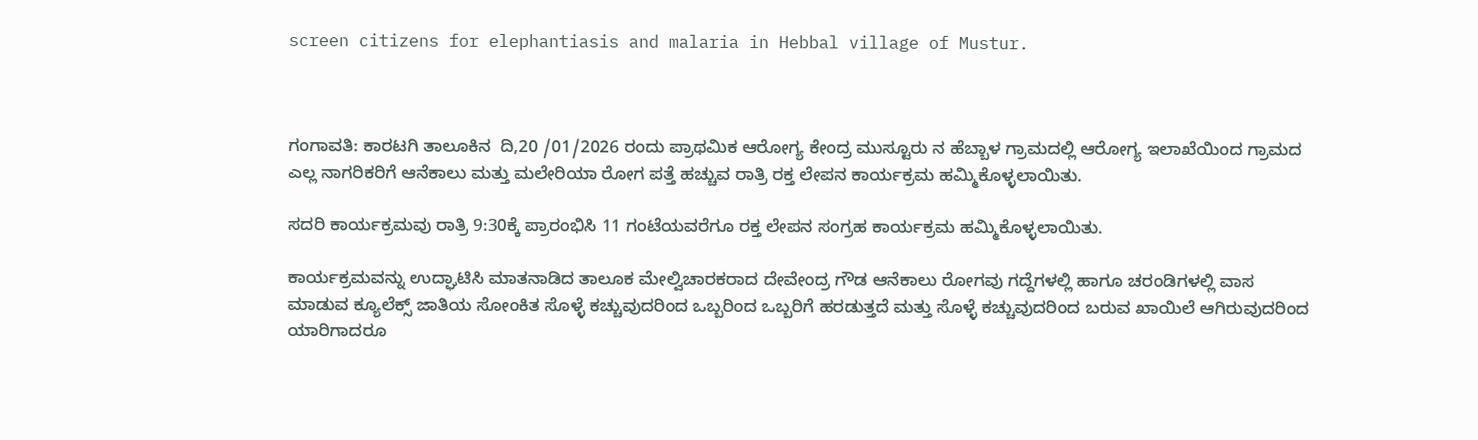screen citizens for elephantiasis and malaria in Hebbal village of Mustur.



ಗಂಗಾವತಿ: ಕಾರಟಗಿ ತಾಲೂಕಿನ  ದಿ,20 /01/2026 ರಂದು ಪ್ರಾಥಮಿಕ ಆರೋಗ್ಯ ಕೇಂದ್ರ ಮುಸ್ಟೂರು ನ ಹೆಬ್ಬಾಳ ಗ್ರಾಮದಲ್ಲಿ ಆರೋಗ್ಯ ಇಲಾಖೆಯಿಂದ ಗ್ರಾಮದ ಎಲ್ಲ ನಾಗರಿಕರಿಗೆ ಆನೆಕಾಲು ಮತ್ತು ಮಲೇರಿಯಾ ರೋಗ ಪತ್ತೆ ಹಚ್ಚುವ ರಾತ್ರಿ ರಕ್ತ ಲೇಪನ ಕಾರ್ಯಕ್ರಮ ಹಮ್ಮಿಕೊಳ್ಳಲಾಯಿತು.

ಸದರಿ ಕಾರ್ಯಕ್ರಮವು ರಾತ್ರಿ 9:30ಕ್ಕೆ ಪ್ರಾರಂಭಿಸಿ 11 ಗಂಟೆಯವರೆಗೂ ರಕ್ತ ಲೇಪನ ಸಂಗ್ರಹ ಕಾರ್ಯಕ್ರಮ ಹಮ್ಮಿಕೊಳ್ಳಲಾಯಿತು.

ಕಾರ್ಯಕ್ರಮವನ್ನು ಉದ್ಘಾಟಿಸಿ ಮಾತನಾಡಿದ ತಾಲೂಕ ಮೇಲ್ವಿಚಾರಕರಾದ ದೇವೇಂದ್ರ ಗೌಡ ಆನೆಕಾಲು ರೋಗವು ಗದ್ದೆಗಳಲ್ಲಿ ಹಾಗೂ ಚರಂಡಿಗಳಲ್ಲಿ ವಾಸ ಮಾಡುವ ಕ್ಯೂಲೆಕ್ಸ್ ಜಾತಿಯ ಸೋಂಕಿತ ಸೊಳ್ಳೆ ಕಚ್ಚುವುದರಿಂದ ಒಬ್ಬರಿಂದ ಒಬ್ಬರಿಗೆ ಹರಡುತ್ತದೆ ಮತ್ತು ಸೊಳ್ಳೆ ಕಚ್ಚುವುದರಿಂದ ಬರುವ ಖಾಯಿಲೆ ಆಗಿರುವುದರಿಂದ ಯಾರಿಗಾದರೂ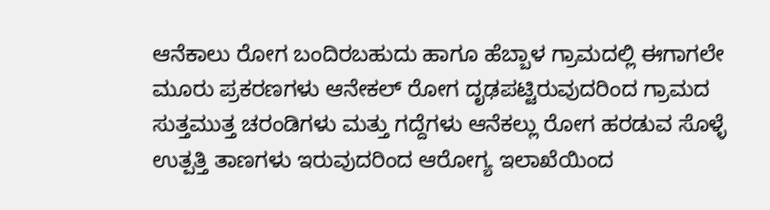ಆನೆಕಾಲು ರೋಗ ಬಂದಿರಬಹುದು ಹಾಗೂ ಹೆಬ್ಬಾಳ ಗ್ರಾಮದಲ್ಲಿ ಈಗಾಗಲೇ ಮೂರು ಪ್ರಕರಣಗಳು ಆನೇಕಲ್ ರೋಗ ದೃಢಪಟ್ಟಿರುವುದರಿಂದ ಗ್ರಾಮದ ಸುತ್ತಮುತ್ತ ಚರಂಡಿಗಳು ಮತ್ತು ಗದ್ದೆಗಳು ಆನೆಕಲ್ಲು ರೋಗ ಹರಡುವ ಸೊಳ್ಳೆ ಉತ್ಪತ್ತಿ ತಾಣಗಳು ಇರುವುದರಿಂದ ಆರೋಗ್ಯ ಇಲಾಖೆಯಿಂದ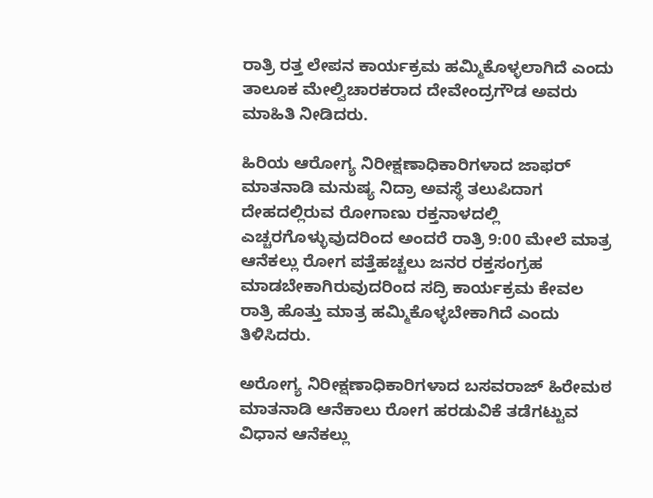ರಾತ್ರಿ ರತ್ತ ಲೇಪನ ಕಾರ್ಯಕ್ರಮ ಹಮ್ಮಿಕೊಳ್ಳಲಾಗಿದೆ ಎಂದು ತಾಲೂಕ ಮೇಲ್ವಿಚಾರಕರಾದ ದೇವೇಂದ್ರಗೌಡ ಅವರು ಮಾಹಿತಿ ನೀಡಿದರು.

ಹಿರಿಯ ಆರೋಗ್ಯ ನಿರೀಕ್ಷಣಾಧಿಕಾರಿಗಳಾದ ಜಾಫರ್ ಮಾತನಾಡಿ ಮನುಷ್ಯ ನಿದ್ರಾ ಅವಸ್ಥೆ ತಲುಪಿದಾಗ ದೇಹದಲ್ಲಿರುವ ರೋಗಾಣು ರಕ್ತನಾಳದಲ್ಲಿ ಎಚ್ಚರಗೊಳ್ಳುವುದರಿಂದ ಅಂದರೆ ರಾತ್ರಿ 9:00 ಮೇಲೆ ಮಾತ್ರ ಆನೆಕಲ್ಲು ರೋಗ ಪತ್ತೆಹಚ್ಚಲು ಜನರ ರಕ್ತಸಂಗ್ರಹ ಮಾಡಬೇಕಾಗಿರುವುದರಿಂದ ಸದ್ರಿ ಕಾರ್ಯಕ್ರಮ ಕೇವಲ ರಾತ್ರಿ ಹೊತ್ತು ಮಾತ್ರ ಹಮ್ಮಿಕೊಳ್ಳಬೇಕಾಗಿದೆ ಎಂದು ತಿಳಿಸಿದರು.

ಅರೋಗ್ಯ ನಿರೀಕ್ಷಣಾಧಿಕಾರಿಗಳಾದ ಬಸವರಾಜ್ ಹಿರೇಮಠ ಮಾತನಾಡಿ ಆನೆಕಾಲು ರೋಗ ಹರಡುವಿಕೆ ತಡೆಗಟ್ಟುವ ವಿಧಾನ ಆನೆಕಲ್ಲು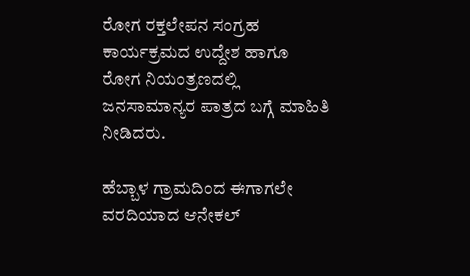ರೋಗ ರಕ್ತಲೇಪನ ಸಂಗ್ರಹ ಕಾರ್ಯಕ್ರಮದ ಉದ್ದೇಶ ಹಾಗೂ ರೋಗ ನಿಯಂತ್ರಣದಲ್ಲಿ ಜನಸಾಮಾನ್ಯರ ಪಾತ್ರದ ಬಗ್ಗೆ ಮಾಹಿತಿ ನೀಡಿದರು.

ಹೆಬ್ಬಾಳ ಗ್ರಾಮದಿಂದ ಈಗಾಗಲೇ ವರದಿಯಾದ ಆನೇಕಲ್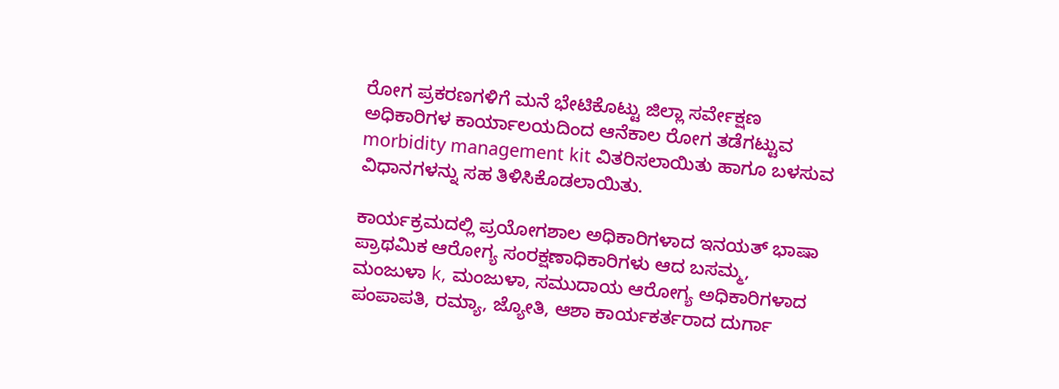ರೋಗ ಪ್ರಕರಣಗಳಿಗೆ ಮನೆ ಭೇಟಿಕೊಟ್ಟು ಜಿಲ್ಲಾ ಸರ್ವೇಕ್ಷಣ ಅಧಿಕಾರಿಗಳ ಕಾರ್ಯಾಲಯದಿಂದ ಆನೆಕಾಲ ರೋಗ ತಡೆಗಟ್ಟುವ morbidity management kit ವಿತರಿಸಲಾಯಿತು ಹಾಗೂ ಬಳಸುವ ವಿಧಾನಗಳನ್ನು ಸಹ ತಿಳಿಸಿಕೊಡಲಾಯಿತು.

ಕಾರ್ಯಕ್ರಮದಲ್ಲಿ ಪ್ರಯೋಗಶಾಲ ಅಧಿಕಾರಿಗಳಾದ ಇನಯತ್ ಭಾಷಾ ಪ್ರಾಥಮಿಕ ಆರೋಗ್ಯ ಸಂರಕ್ಷಣಾಧಿಕಾರಿಗಳು ಆದ ಬಸಮ್ಮ, ಮಂಜುಳಾ k, ಮಂಜುಳಾ, ಸಮುದಾಯ ಆರೋಗ್ಯ ಅಧಿಕಾರಿಗಳಾದ ಪಂಪಾಪತಿ, ರಮ್ಯಾ, ಜ್ಯೋತಿ, ಆಶಾ ಕಾರ್ಯಕರ್ತರಾದ ದುರ್ಗಾ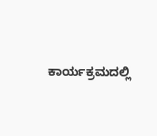ಕಾರ್ಯಕ್ರಮದಲ್ಲಿ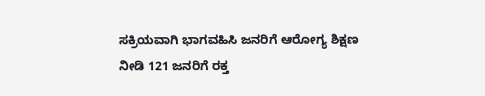ಸಕ್ರಿಯವಾಗಿ ಭಾಗವಹಿಸಿ ಜನರಿಗೆ ಆರೋಗ್ಯ ಶಿಕ್ಷಣ ನೀಡಿ 121 ಜನರಿಗೆ ರಕ್ತ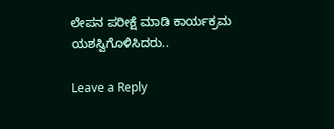ಲೇಪನ ಪರೀಕ್ಷೆ ಮಾಡಿ ಕಾರ್ಯಕ್ರಮ ಯಶಸ್ವಿಗೊಳಿಸಿದರು..

Leave a Reply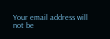Your email address will not be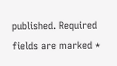published. Required fields are marked *